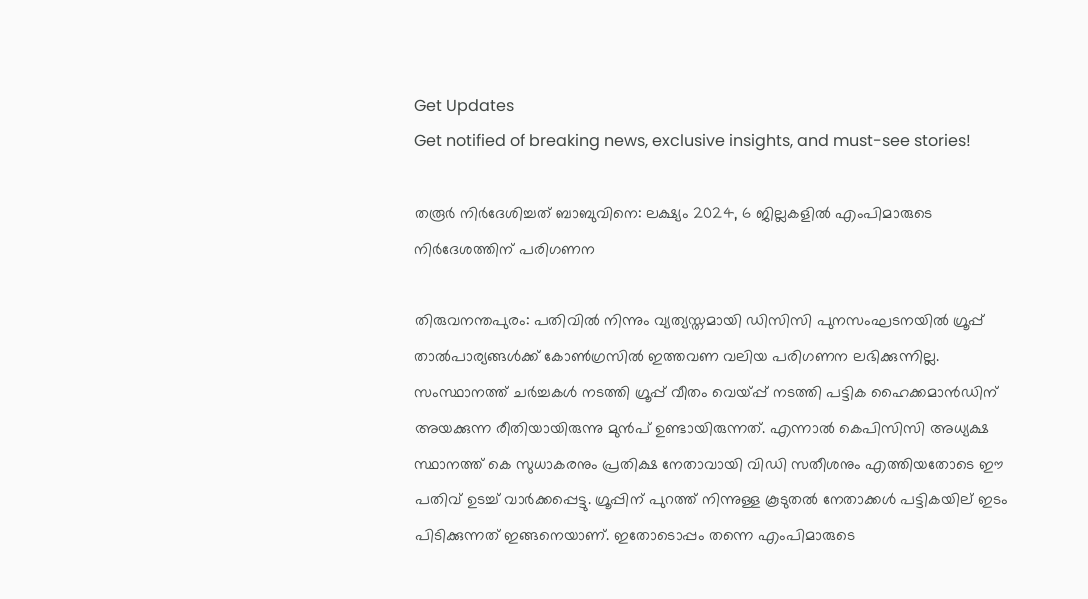Get Updates
Get notified of breaking news, exclusive insights, and must-see stories!

തരൂര്‍ നിര്‍ദേശിച്ചത് ബാബുവിനെ: ലക്ഷ്യം 2024, 6 ജില്ലകളില്‍ എംപിമാരുടെ നിര്‍ദേശത്തിന് പരിഗണന

തിരുവനന്തപുരം: പതിവില്‍ നിന്നും വ്യത്യസ്തമായി ഡിസിസി പുനസംഘടനയില്‍ ഗ്രൂപ്പ് താല്‍പാര്യങ്ങള്‍ക്ക് കോണ്‍ഗ്രസില്‍ ഇത്തവണ വലിയ പരിഗണന ലഭിക്കുന്നില്ല. സംസ്ഥാനത്ത് ചര്‍ച്ചകള്‍ നടത്തി ഗ്രൂപ്പ് വീതം വെയ്പ്പ് നടത്തി പട്ടിക ഹൈക്കമാന്‍ഡിന് അയക്കുന്ന രീതിയായിരുന്നു മുന്‍പ് ഉണ്ടായിരുന്നത്. എന്നാല്‍ കെപിസിസി അധ്യക്ഷ സ്ഥാനത്ത് കെ സുധാകരനും പ്രതിക്ഷ നേതാവായി വിഡി സതീശനും എത്തിയതോടെ ഈ പതിവ് ഉടച്ച് വാര്‍ക്കപ്പെട്ടു. ഗ്രൂപ്പിന് പുറത്ത് നിന്നുള്ള കൂടുതല്‍ നേതാക്കള്‍ പട്ടികയില് ഇടം പിടിക്കുന്നത് ഇങ്ങനെയാണ്. ഇതോടൊപ്പം തന്നെ എംപിമാരുടെ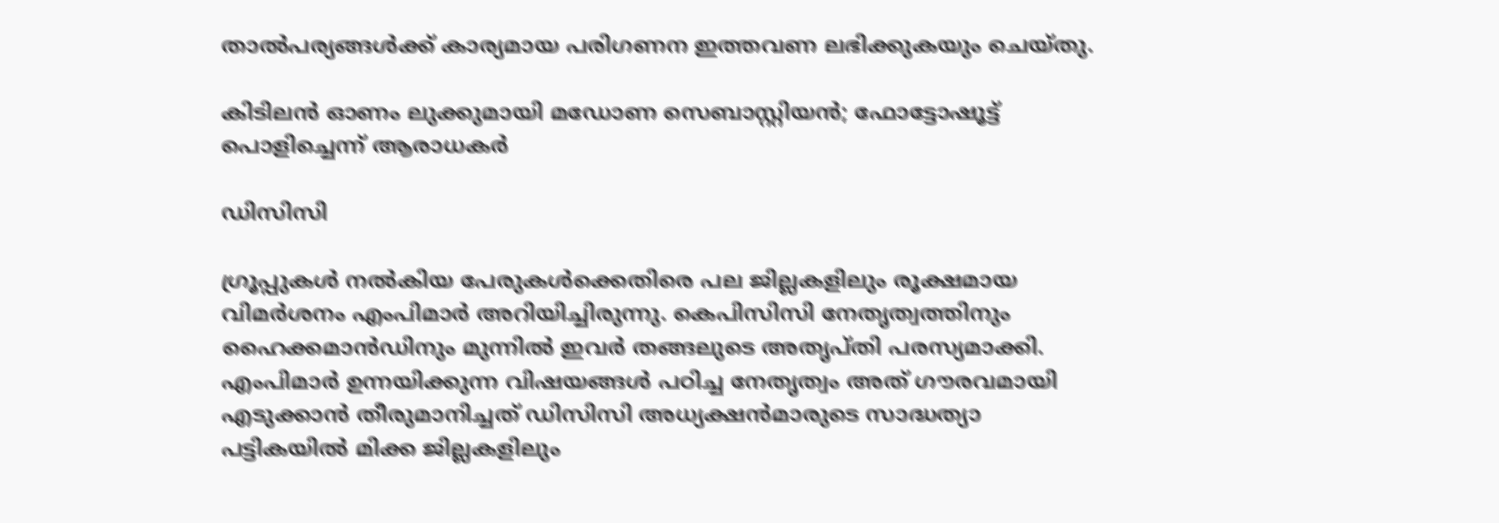താല്‍പര്യങ്ങള്‍ക്ക് കാര്യമായ പരിഗണന ഇത്തവണ ലഭിക്കുകയും ചെയ്തു.

കിടിലന്‍ ഓണം ലുക്കുമായി മഡോണ സെബാസ്റ്റിയന്‍; ഫോട്ടോഷൂട്ട് പൊളിച്ചെന്ന് ആരാധകര്‍

ഡിസിസി

ഗ്രൂപ്പുകള്‍ നല്‍കിയ പേരുകള്‍ക്കെതിരെ പല ജില്ലകളിലും രൂക്ഷമായ വിമര്‍ശനം എംപിമാര്‍ അറിയിച്ചിരുന്നു. കെപിസിസി നേതൃത്വത്തിനും ഹൈക്കമാന്‍ഡിനും മുന്നില്‍ ഇവര്‍ തങ്ങലുടെ അതൃപ്തി പരസ്യമാക്കി. എംപിമാര്‍ ഉന്നയിക്കുന്ന വിഷയങ്ങള്‍ പഠിച്ച നേതൃത്വം അത് ഗൗരവമായി എടുക്കാന്‍ തീരുമാനിച്ചത് ഡിസിസി അധ്യക്ഷന്‍മാരുടെ സാദ്ധത്യാ പട്ടികയില്‍ മിക്ക ജില്ലകളിലും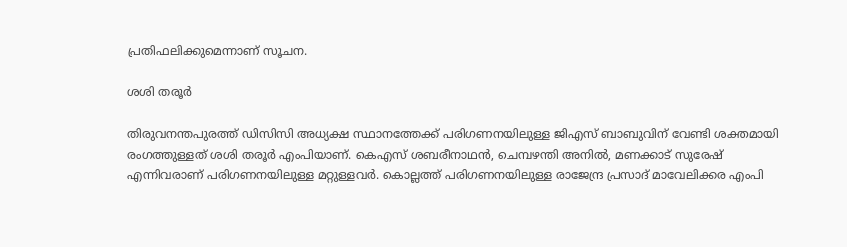പ്രതിഫലിക്കുമെന്നാണ് സൂചന.

ശശി തരൂര്‍

തിരുവനന്തപുരത്ത് ഡിസിസി അധ്യക്ഷ സ്ഥാനത്തേക്ക് പരിഗണനയിലുള്ള ജിഎസ് ബാബുവിന് വേണ്ടി ശക്തമായി രംഗത്തുള്ളത് ശശി തരൂര്‍ എംപിയാണ്. കെഎസ് ശബരീനാഥന്‍, ചെമ്പഴന്തി അനില്‍, മണക്കാട് സുരേഷ് എന്നിവരാണ് പരിഗണനയിലുള്ള മറ്റുള്ളവര്‍. കൊല്ലത്ത് പരിഗണനയിലുള്ള രാജേന്ദ്ര പ്രസാദ് മാവേലിക്കര എംപി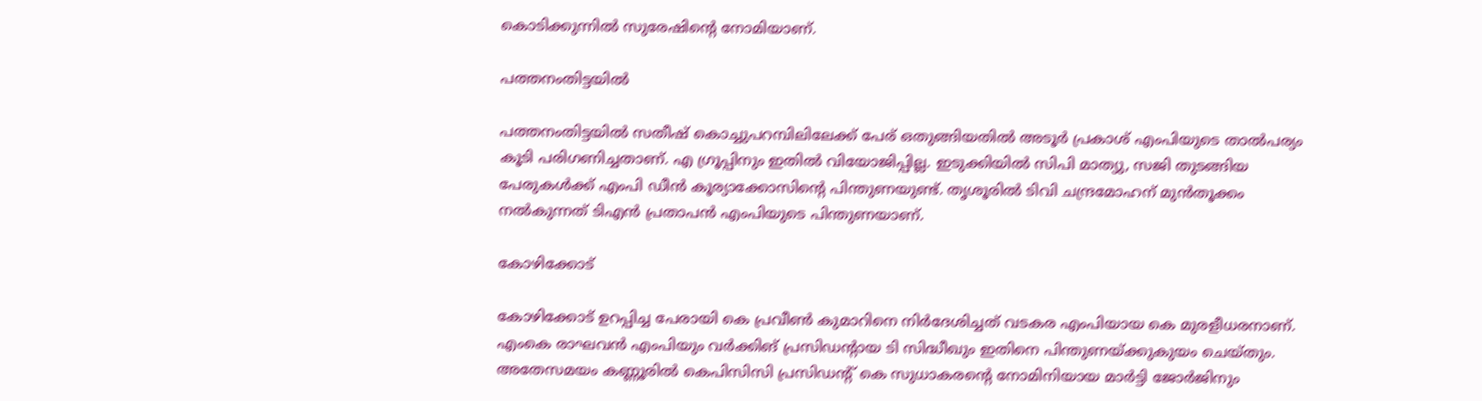കൊടിക്കുന്നില്‍ സുരേഷിന്‍റെ നോമിയാണ്.

പത്തനംതിട്ടയില്‍

പത്തനംതിട്ടയില്‍ സതീഷ് കൊച്ചുപറമ്പിലിലേക്ക് പേര് ഒതുങ്ങിയതില്‍ അടൂര്‍ പ്രകാശ് എംപിയുടെ താല്‍പര്യം കൂടി പരിഗണിച്ചതാണ്. എ ഗ്രൂപ്പിനും ഇതില്‍ വിയോജിപ്പില്ല. ഇടുക്കിയില്‍ സിപി മാത്യു, സജി തുടങ്ങിയ പേരുകള്‍ക്ക് എംപി ഡീന്‍ കൂര്യാക്കോസിന്‍റെ പിന്തുണയുണ്ട്. തൃശൂരില്‍ ടിവി ചന്ദ്രമോഹന് മുന്‍തൂക്കം നല്‍കുന്നത് ടിഎന്‍ പ്രതാപന്‍ എംപിയുടെ പിന്തുണയാണ്.

കോഴിക്കോട്

കോഴിക്കോട് ഉറപ്പിച്ച പേരായി കെ പ്രവീണ്‍ കുമാറിനെ നിര്‍ദേശിച്ചത് വടകര എംപിയായ കെ മുരളീധരനാണ്. എംകെ രാഘവന്‍ എംപിയും വര്‍ക്കിങ് പ്രസിഡന്‍റായ ടി സിദ്ധീഖും ഇതിനെ പിന്തുണയ്ക്കുകുയം ചെയ്തും. അതേസമയം കണ്ണൂരില്‍ കെപിസിസി പ്രസിഡന്‍റ് കെ സുധാകരന്‍റെ നോമിനിയായ മാര്‍ട്ടി ജോര്‍ജിനും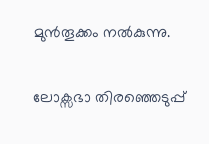മുന്‍തൂക്കം നല്‍കുന്നു.

ലോക്സഭാ തിരഞ്ഞെടുപ്പ്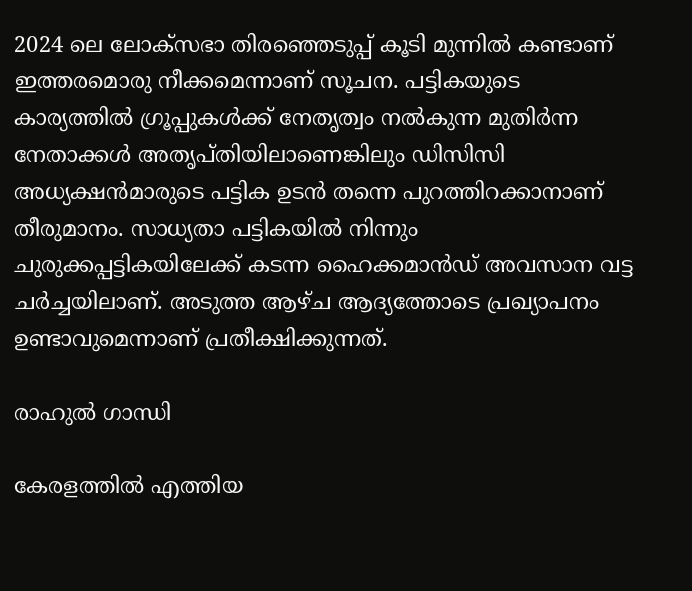2024 ലെ ലോക്സഭാ തിരഞ്ഞെടുപ്പ് കൂടി മുന്നില്‍ കണ്ടാണ് ഇത്തരമൊരു നീക്കമെന്നാണ് സൂചന. പട്ടികയുടെ കാര്യത്തില്‍ ഗ്രൂപ്പുകള്‍ക്ക് നേതൃത്വം നല്‍കുന്ന മുതിര്‍ന്ന നേതാക്കള്‍ അതൃപ്തിയിലാണെങ്കിലും ഡിസിസി അധ്യക്ഷന്‍മാരുടെ പട്ടിക ഉടന്‍ തന്നെ പുറത്തിറക്കാനാണ് തീരുമാനം. സാധ്യതാ പട്ടികയില്‍ നിന്നും ചുരുക്കപ്പട്ടികയിലേക്ക് കടന്ന ഹൈക്കമാന്‍ഡ് അവസാന വട്ട ചര്‍ച്ചയിലാണ്. അടുത്ത ആഴ്ച ആദ്യത്തോടെ പ്രഖ്യാപനം ഉണ്ടാവുമെന്നാണ് പ്രതീക്ഷിക്കുന്നത്.

രാഹുല്‍ ഗാന്ധി

കേരളത്തില്‍ എത്തിയ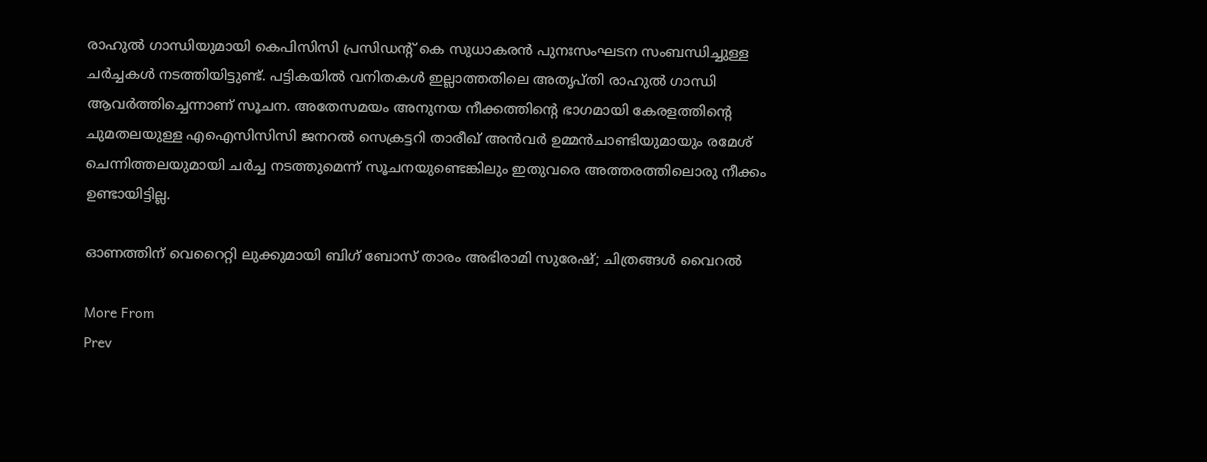രാഹുല്‍ ഗാന്ധിയുമായി കെപിസിസി പ്രസിഡന്‍റ് കെ സുധാകരന്‍ പുനഃസംഘടന സംബന്ധിച്ചുള്ള ചര്‍ച്ചകള്‍ നടത്തിയിട്ടുണ്ട്. പട്ടികയില്‍ വനിതകള്‍ ഇല്ലാത്തതിലെ അതൃപ്തി രാഹുല്‍ ഗാന്ധി ആവര്‍ത്തിച്ചെന്നാണ് സൂചന. അതേസമയം അനുനയ നീക്കത്തിന്‍റെ ഭാഗമായി കേരളത്തിന്‍റെ ചുമതലയുള്ള എഐസിസിസി ജനറല്‍ സെക്രട്ടറി താരീഖ് അന്‍വര്‍ ഉമ്മന്‍ചാണ്ടിയുമായും രമേശ് ചെന്നിത്തലയുമായി ചര്‍ച്ച നടത്തുമെന്ന് സൂചനയുണ്ടെങ്കിലും ഇതുവരെ അത്തരത്തിലൊരു നീക്കം ഉണ്ടായിട്ടില്ല.

ഓണത്തിന് വെറൈറ്റി ലുക്കുമായി ബിഗ് ബോസ് താരം അഭിരാമി സുരേഷ്; ചിത്രങ്ങള്‍ വൈറല്‍

More From
Prev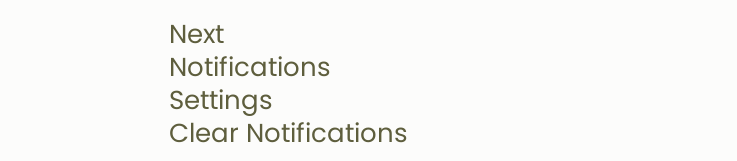Next
Notifications
Settings
Clear Notifications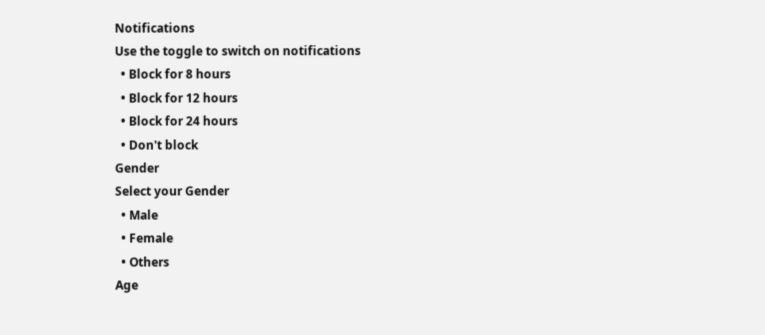Notifications
Use the toggle to switch on notifications
  • Block for 8 hours
  • Block for 12 hours
  • Block for 24 hours
  • Don't block
Gender
Select your Gender
  • Male
  • Female
  • Others
Age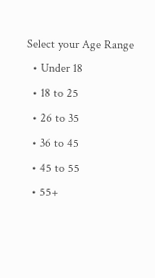Select your Age Range
  • Under 18
  • 18 to 25
  • 26 to 35
  • 36 to 45
  • 45 to 55
  • 55+